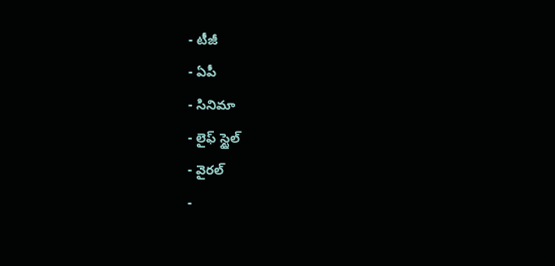- టీజీ
- ఏపీ
- సినిమా
- లైఫ్ స్టైల్
- వైరల్
-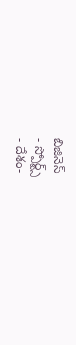బిజినెస్
- స్పోర్ట్స్
- దేశం-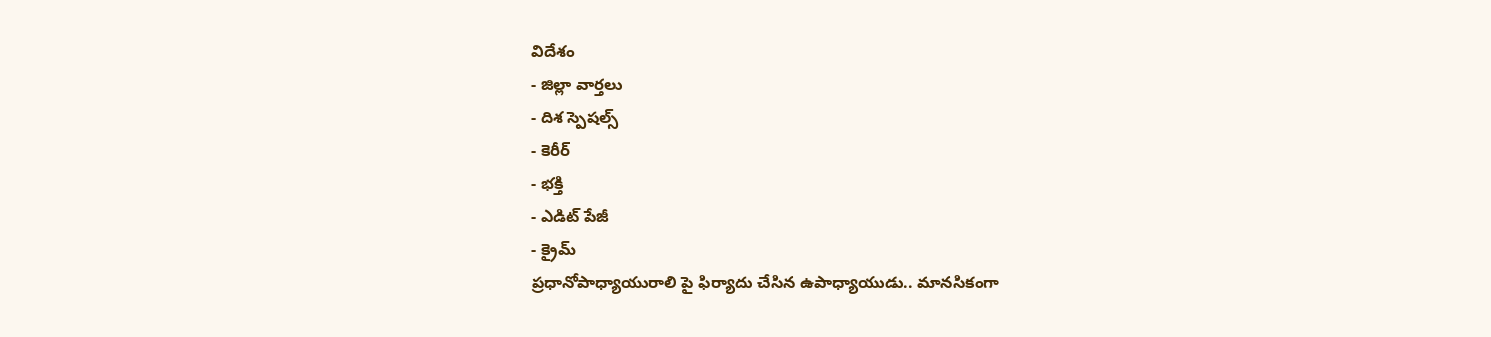విదేశం
- జిల్లా వార్తలు
- దిశ స్పెషల్స్
- కెరీర్
- భక్తి
- ఎడిట్ పేజీ
- క్రైమ్
ప్రధానోపాధ్యాయురాలి పై ఫిర్యాదు చేసిన ఉపాధ్యాయుడు.. మానసికంగా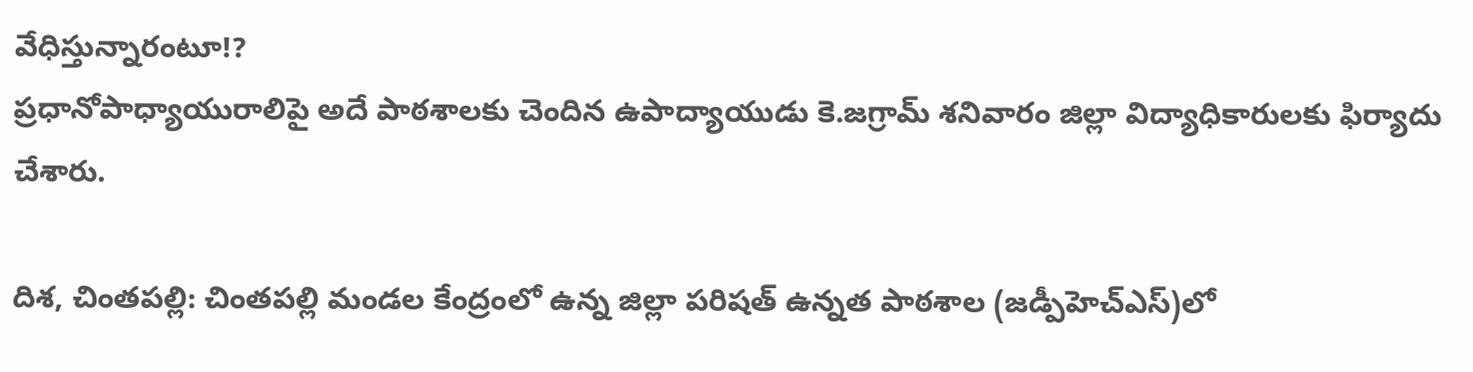వేధిస్తున్నారంటూ!?
ప్రధానోపాధ్యాయురాలిపై అదే పాఠశాలకు చెందిన ఉపాద్యాయుడు కె.జగ్రామ్ శనివారం జిల్లా విద్యాధికారులకు ఫిర్యాదు చేశారు.

దిశ, చింతపల్లి: చింతపల్లి మండల కేంద్రంలో ఉన్న జిల్లా పరిషత్ ఉన్నత పాఠశాల (జడ్పీహెచ్ఎస్)లో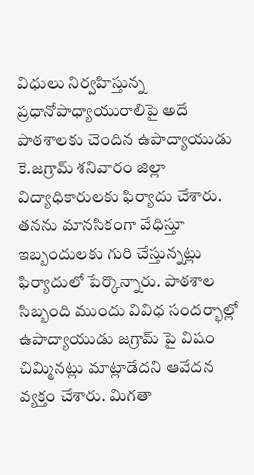విధులు నిర్వహిస్తున్న ప్రధానోపాధ్యాయురాలిపై అదే పాఠశాలకు చెందిన ఉపాద్యాయుడు కె.జగ్రామ్ శనివారం జిల్లా విద్యాధికారులకు ఫిర్యాదు చేశారు. తనను మానసికంగా వేధిస్తూ ఇబ్బందులకు గురి చేస్తున్నట్లు ఫిర్యాదులో పేర్కొన్నారు. పాఠశాల సిబ్బంది ముందు వివిధ సందర్భాల్లో ఉపాద్యాయుడు జగ్రామ్ పై విషం చిమ్మినట్లు మాట్లాడేదని ఆవేదన వ్యక్తం చేశారు. మిగతా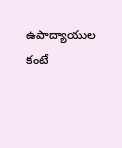ఉపాద్యాయుల కంటే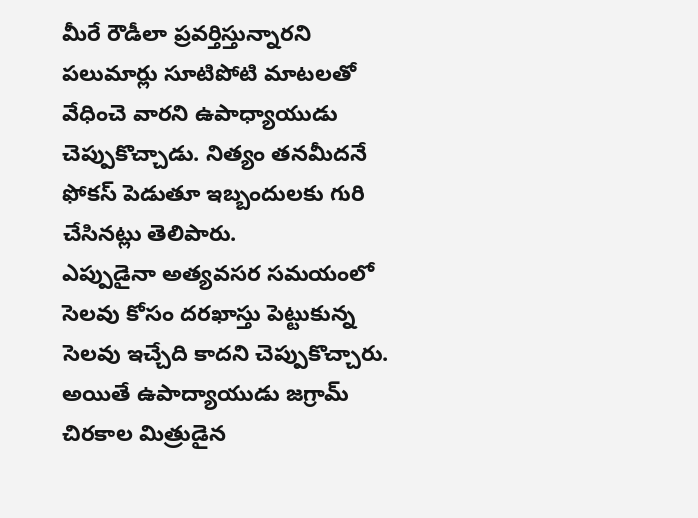మీరే రౌడీలా ప్రవర్తిస్తున్నారని పలుమార్లు సూటిపోటి మాటలతో వేధించె వారని ఉపాధ్యాయుడు చెప్పుకొచ్చాడు. నిత్యం తనమీదనే ఫోకస్ పెడుతూ ఇబ్బందులకు గురి చేసినట్లు తెలిపారు.
ఎప్పుడైనా అత్యవసర సమయంలో సెలవు కోసం దరఖాస్తు పెట్టుకున్న సెలవు ఇచ్చేది కాదని చెప్పుకొచ్చారు. అయితే ఉపాద్యాయుడు జగ్రామ్ చిరకాల మిత్రుడైన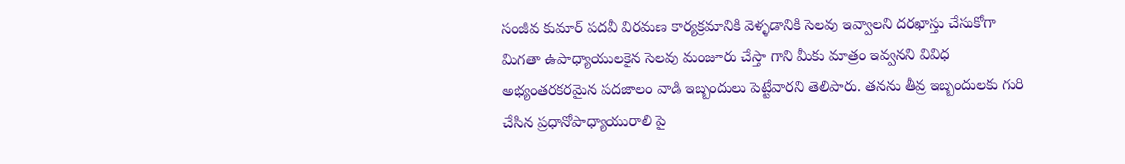సంజీవ కుమార్ పదవీ విరమణ కార్యక్రమానికి వెళ్ళడానికి సెలవు ఇవ్వాలని దరఖాస్తు చేసుకోగా మిగతా ఉపాధ్యాయులకైన సెలవు మంజూరు చేస్తా గాని మీకు మాత్రం ఇవ్వనని వివిధ అభ్యంతరకరమైన పదజాలం వాడి ఇబ్బందులు పెట్టేవారని తెలిపారు. తనను తీవ్ర ఇబ్బందులకు గురి చేసిన ప్రధానోపాధ్యాయురాలి పై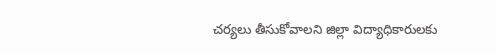చర్యలు తీసుకోవాలని జిల్లా విద్యాధికారులకు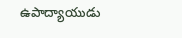ఉపాద్యాయుడు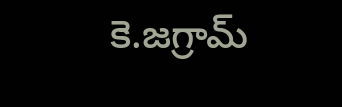కె.జగ్రామ్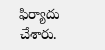ఫిర్యాదు చేశారు.